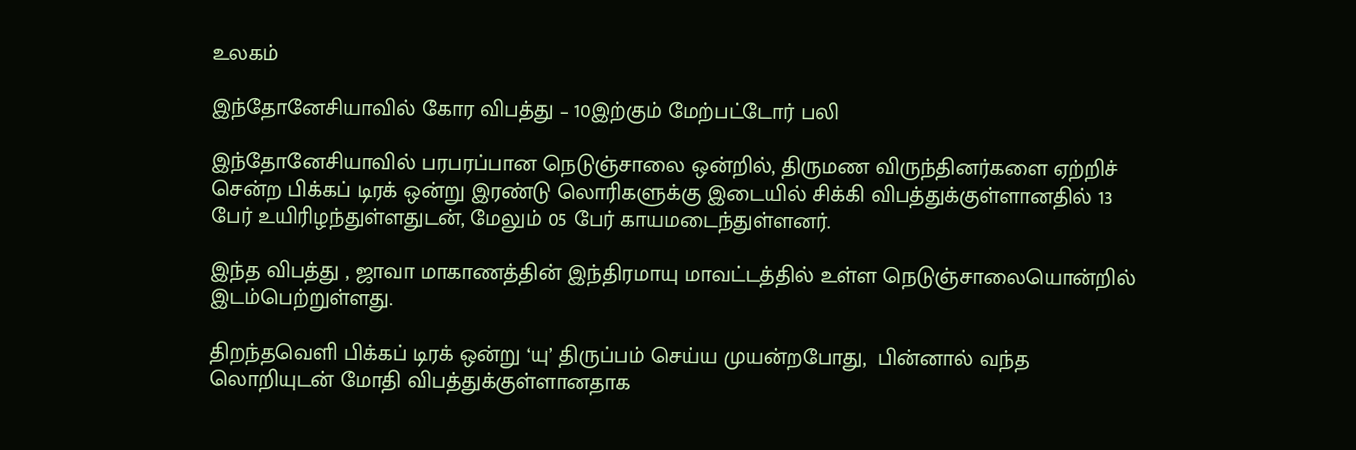உலகம்

இந்தோனேசியாவில் கோர விபத்து – 10இற்கும் மேற்பட்டோர் பலி

இந்தோனேசியாவில் பரபரப்பான நெடுஞ்சாலை ஒன்றில், திருமண விருந்தினர்களை ஏற்றிச் சென்ற பிக்கப் டிரக் ஒன்று இரண்டு லொரிகளுக்கு இடையில் சிக்கி விபத்துக்குள்ளானதில் 13 பேர் உயிரிழந்துள்ளதுடன், மேலும் 05 பேர் காயமடைந்துள்ளனர்.

இந்த விபத்து , ஜாவா மாகாணத்தின் இந்திரமாயு மாவட்டத்தில் உள்ள நெடுஞ்சாலையொன்றில் இடம்பெற்றுள்ளது.

திறந்தவெளி பிக்கப் டிரக் ஒன்று ‘யு’ திருப்பம் செய்ய முயன்றபோது,  பின்னால் வந்த லொறியுடன் மோதி விபத்துக்குள்ளானதாக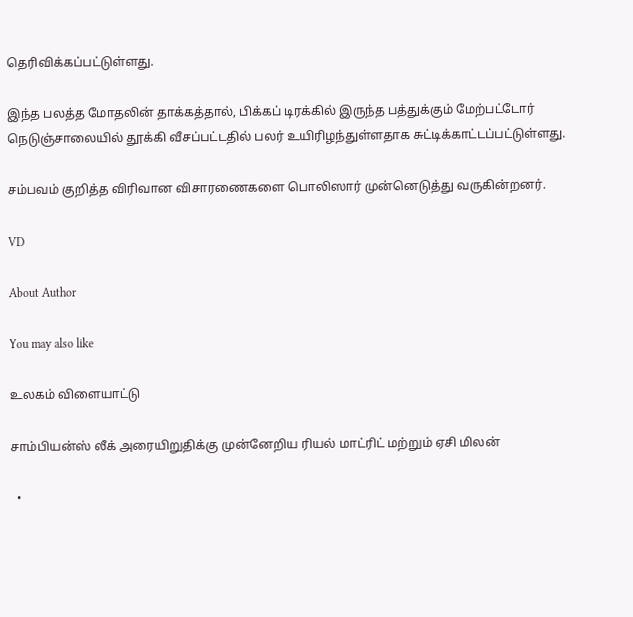தெரிவிக்கப்பட்டுள்ளது.

இந்த பலத்த மோதலின் தாக்கத்தால், பிக்கப் டிரக்கில் இருந்த பத்துக்கும் மேற்பட்டோர் நெடுஞ்சாலையில் தூக்கி வீசப்பட்டதில் பலர் உயிரிழந்துள்ளதாக சுட்டிக்காட்டப்பட்டுள்ளது.

சம்பவம் குறித்த விரிவான விசாரணைகளை பொலிஸார் முன்னெடுத்து வருகின்றனர்.

VD

About Author

You may also like

உலகம் விளையாட்டு

சாம்பியன்ஸ் லீக் அரையிறுதிக்கு முன்னேறிய ரியல் மாட்ரிட் மற்றும் ஏசி மிலன்

  •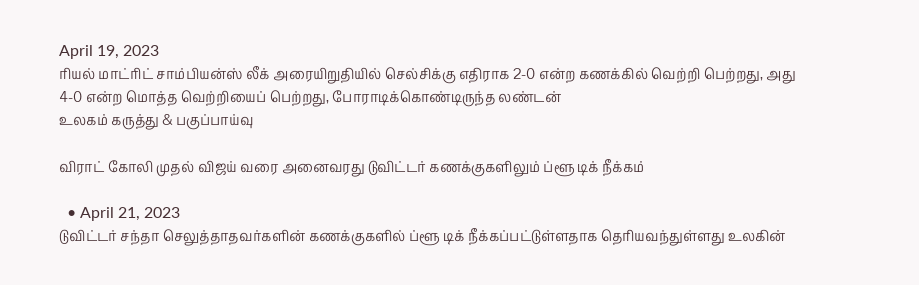April 19, 2023
ரியல் மாட்ரிட் சாம்பியன்ஸ் லீக் அரையிறுதியில் செல்சிக்கு எதிராக 2-0 என்ற கணக்கில் வெற்றி பெற்றது, அது 4-0 என்ற மொத்த வெற்றியைப் பெற்றது, போராடிக்கொண்டிருந்த லண்டன்
உலகம் கருத்து & பகுப்பாய்வு

விராட் கோலி முதல் விஜய் வரை அனைவரது டுவிட்டர் கணக்குகளிலும் ப்ளூ டிக் நீக்கம்

  • April 21, 2023
டுவிட்டர் சந்தா செலுத்தாதவர்களின் கணக்குகளில் ப்ளூ டிக் நீக்கப்பட்டுள்ளதாக தெரியவந்துள்ளது உலகின்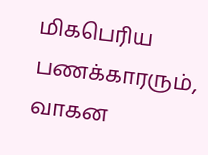மிகபெரிய பணக்காரரும், வாகன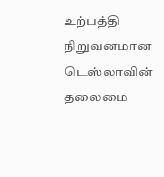உற்பத்தி நிறுவனமான டெஸ்லாவின் தலைமை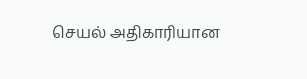செயல் அதிகாரியான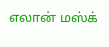எலான் மஸ்க்